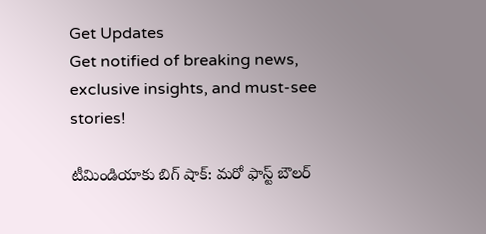Get Updates
Get notified of breaking news, exclusive insights, and must-see stories!

టీమిండియాకు బిగ్ షాక్: మరో ఫాస్ట్ బౌలర్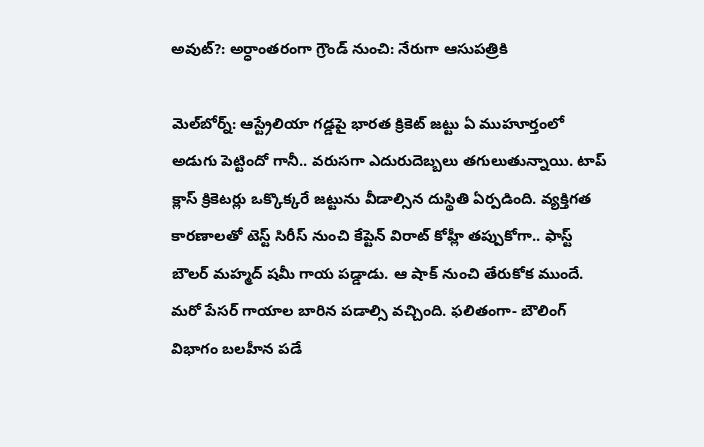అవుట్?: అర్ధాంతరంగా గ్రౌండ్ నుంచి: నేరుగా ఆసుపత్రికి

మెల్‌బోర్న్: ఆస్ట్రేలియా గడ్డపై భారత క్రికెట్ జట్టు ఏ ముహూర్తంలో అడుగు పెట్టిందో గానీ.. వరుసగా ఎదురుదెబ్బలు తగులుతున్నాయి. టాప్ క్లాస్ క్రికెటర్లు ఒక్కొక్కరే జట్టును వీడాల్సిన దుస్థితి ఏర్పడింది. వ్యక్తిగత కారణాలతో టెస్ట్ సిరీస్ నుంచి కేప్టెన్ విరాట్ కోహ్లీ తప్పుకోగా.. ఫాస్ట్ బౌలర్ మహ్మద్ షమీ గాయ పడ్డాడు. ఆ షాక్ నుంచి తేరుకోక ముందే. మరో పేసర్ గాయాల బారిన పడాల్సి వచ్చింది. ఫలితంగా- బౌలింగ్ విభాగం బలహీన పడే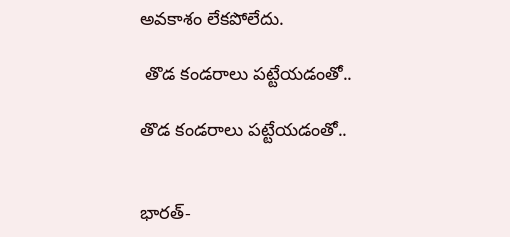అవకాశం లేకపోలేదు.

 తొడ కండరాలు పట్టేయడంతో..

తొడ కండరాలు పట్టేయడంతో..


భారత్-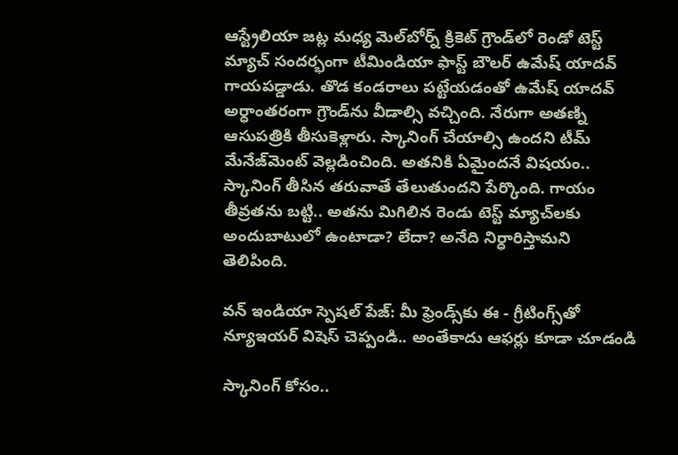ఆస్ట్రేలియా జట్ల మధ్య మెల్‌బోర్న్ క్రికెట్ గ్రౌండ్‌లో రెండో టెస్ట్ మ్యాచ్ సందర్భంగా టీమిండియా ఫాస్ట్ బౌలర్ ఉమేష్ యాదవ్ గాయపడ్డాడు. తొడ కండరాలు పట్టేయడంతో ఉమేష్ యాదవ్ అర్ధాంతరంగా గ్రౌండ్‌ను వీడాల్సి వచ్చింది. నేరుగా అతణ్ని ఆసుపత్రికి తీసుకెళ్లారు. స్కానింగ్ చేయాల్సి ఉందని టీమ్ మేనేజ్‌మెంట్ వెల్లడించింది. అతనికి ఏమైందనే విషయం.. స్కానింగ్ తీసిన తరువాతే తేలుతుందని పేర్కొంది. గాయం తీవ్రతను బట్టి.. అతను మిగిలిన రెండు టెస్ట్ మ్యాచ్‌లకు అందుబాటులో ఉంటాడా? లేదా? అనేది నిర్ధారిస్తామని తెలిపింది.

వన్ ఇండియా స్పెషల్ పేజ్: మీ ఫ్రెండ్స్‌కు ఈ - గ్రీటింగ్స్‌తో న్యూఇయర్ విషెస్ చెప్పండి.. అంతేకాదు ఆఫర్లు కూడా చూడండి

స్కానింగ్ కోసం..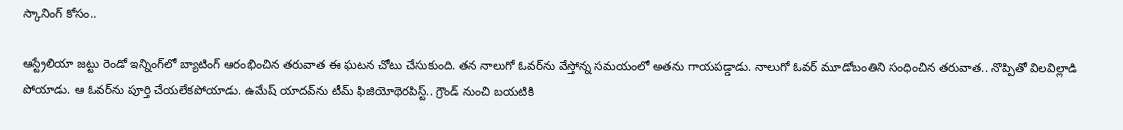స్కానింగ్ కోసం..

ఆస్ట్రేలియా జట్టు రెండో ఇన్నింగ్‌లో బ్యాటింగ్ ఆరంభించిన తరువాత ఈ ఘటన చోటు చేసుకుంది. తన నాలుగో ఓవర్‌ను వేస్తోన్న సమయంలో అతను గాయపడ్డాడు. నాలుగో ఓవర్ మూడోబంతిని సంధించిన తరువాత.. నొప్పితో విలవిల్లాడి పోయాడు. ఆ ఓవర్‌ను పూర్తి చేయలేకపోయాడు. ఉమేష్ యాదవ్‌ను టీమ్ ఫిజియోథెరపిస్ట్.. గ్రౌండ్ నుంచి బయటికి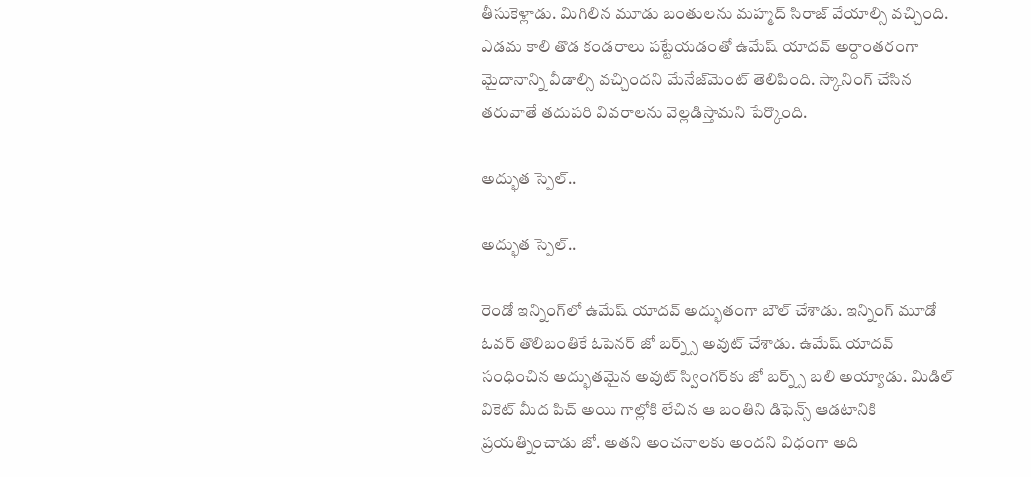తీసుకెళ్లాడు. మిగిలిన మూడు బంతులను మహ్మద్ సిరాజ్ వేయాల్సి వచ్చింది. ఎడమ కాలి తొడ కండరాలు పట్టేయడంతో ఉమేష్ యాదవ్ అర్దాంతరంగా మైదానాన్ని వీడాల్సి వచ్చిందని మేనేజ్‌మెంట్ తెలిపింది. స్కానింగ్ చేసిన తరువాతే తదుపరి వివరాలను వెల్లడిస్తామని పేర్కొంది.

అద్భుత స్పెల్..

అద్భుత స్పెల్..

రెండో ఇన్నింగ్‌లో ఉమేష్ యాదవ్ అద్భుతంగా బౌల్ చేశాడు. ఇన్నింగ్ మూడో ఓవర్ తొలిబంతికే ఓపెనర్ జో బర్న్స్ అవుట్ చేశాడు. ఉమేష్ యాదవ్ సంధించిన అద్భుతమైన అవుట్ స్వింగర్‌కు జో బర్న్స్ బలి అయ్యాడు. మిడిల్ వికెట్ మీద పిచ్ అయి గాల్లోకి లేచిన ఆ బంతిని డిఫెన్స్ ఆడటానికి ప్రయత్నించాడు జో. అతని అంచనాలకు అందని విధంగా అది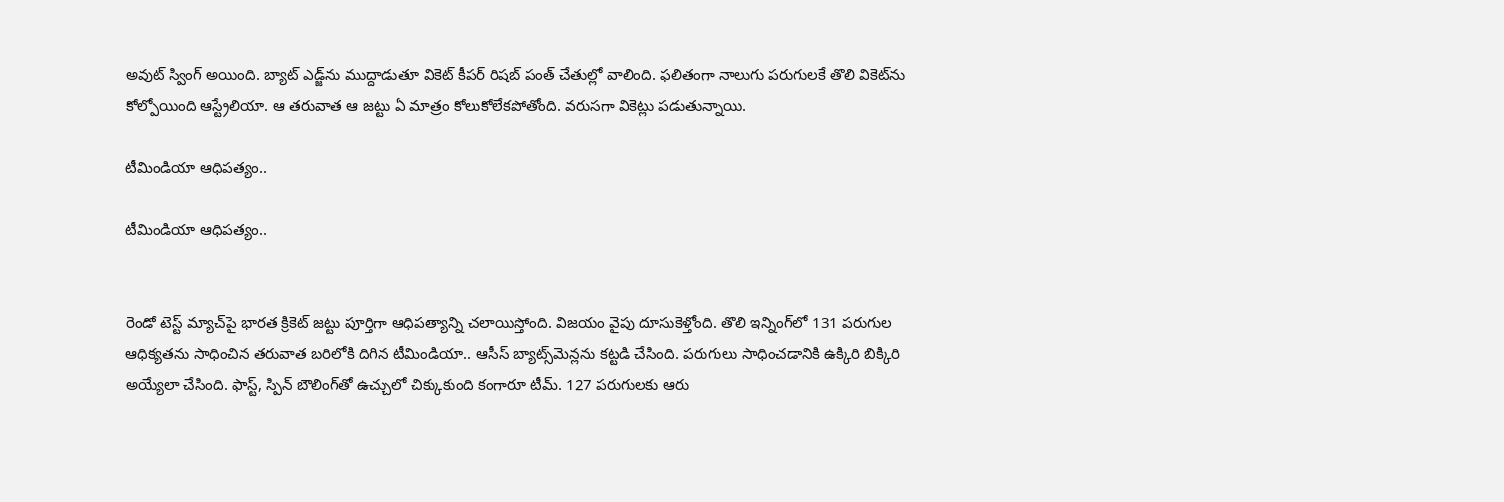అవుట్ స్వింగ్ అయింది. బ్యాట్ ఎడ్జ్‌ను ముద్దాడుతూ వికెట్ కీపర్ రిషబ్ పంత్ చేతుల్లో వాలింది. ఫలితంగా నాలుగు పరుగులకే తొలి వికెట్‌ను కోల్పోయింది ఆస్ట్రేలియా. ఆ తరువాత ఆ జట్టు ఏ మాత్రం కోలుకోలేకపోతోంది. వరుసగా వికెట్లు పడుతున్నాయి.

టీమిండియా ఆధిపత్యం..

టీమిండియా ఆధిపత్యం..


రెండో టెస్ట్ మ్యాచ్‌పై భారత క్రికెట్ జట్టు పూర్తిగా ఆధిపత్యాన్ని చలాయిస్తోంది. విజయం వైపు దూసుకెళ్తోంది. తొలి ఇన్నింగ్‌లో 131 పరుగుల ఆధిక్యతను సాధించిన తరువాత బరిలోకి దిగిన టీమిండియా.. ఆసీస్ బ్యాట్స్‌మెన్లను కట్టడి చేసింది. పరుగులు సాధించడానికి ఉక్కిరి బిక్కిరి అయ్యేలా చేసింది. ఫాస్ట్, స్పిన్ బౌలింగ్‌తో ఉచ్చులో చిక్కుకుంది కంగారూ టీమ్. 127 పరుగులకు ఆరు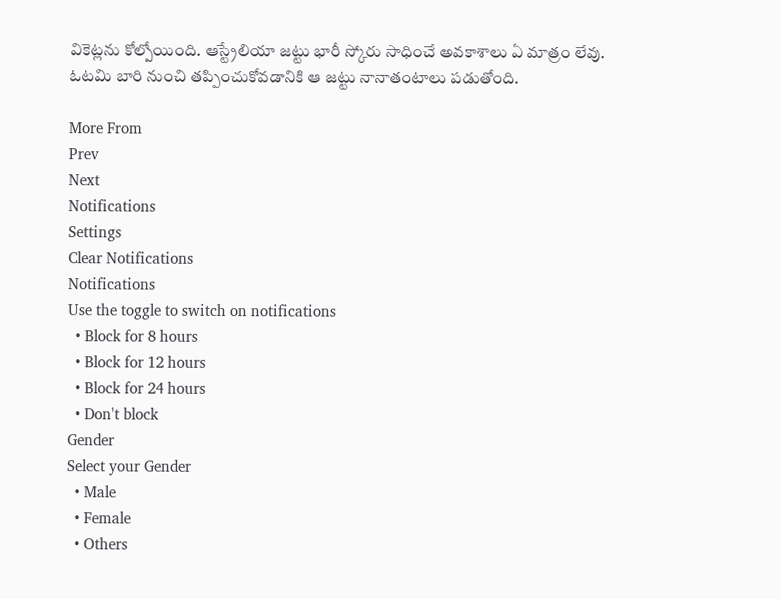వికెట్లను కోల్పోయింది. ఆస్ట్రేలియా జట్టు భారీ స్కోరు సాధించే అవకాశాలు ఏ మాత్రం లేవు. ఓటమి బారి నుంచి తప్పించుకోవడానికి ఆ జట్టు నానాతంటాలు పడుతోంది.

More From
Prev
Next
Notifications
Settings
Clear Notifications
Notifications
Use the toggle to switch on notifications
  • Block for 8 hours
  • Block for 12 hours
  • Block for 24 hours
  • Don't block
Gender
Select your Gender
  • Male
  • Female
  • Others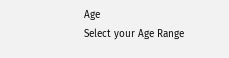Age
Select your Age Range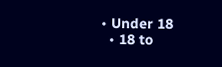• Under 18
  • 18 to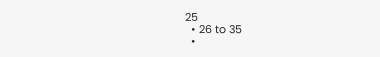25
  • 26 to 35
  •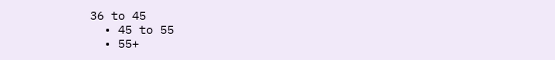36 to 45
  • 45 to 55
  • 55+